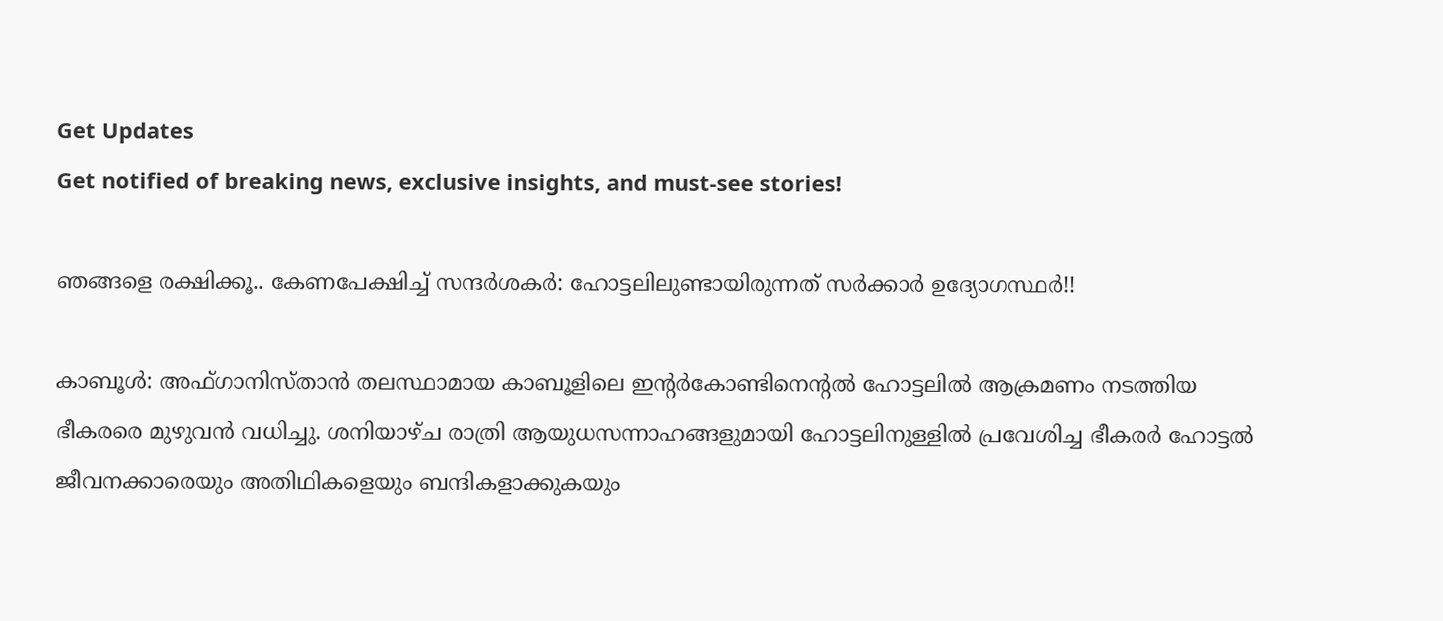Get Updates
Get notified of breaking news, exclusive insights, and must-see stories!

ഞങ്ങളെ രക്ഷിക്കൂ.. കേണപേക്ഷിച്ച് സന്ദര്‍ശകര്‍: ഹോട്ടലിലുണ്ടായിരുന്നത് സര്‍ക്കാര്‍ ഉദ്യോഗസ്ഥര്‍!!

കാബൂള്‍: അഫ്ഗാനിസ്താന്‍ തലസ്ഥാമായ കാബൂളിലെ ഇന്റര്‍കോണ്ടിനെന്റല്‍ ഹോട്ടലില്‍ ആക്രമണം നടത്തിയ ഭീകരരെ മുഴുവന്‍ വധിച്ചു. ശനിയാഴ്ച രാത്രി ആയുധസന്നാഹങ്ങളുമായി ഹോട്ടലിനുള്ളില്‍ പ്രവേശിച്ച ഭീകരര്‍ ഹോട്ടല്‍ ജീവനക്കാരെയും അതിഥികളെയും ബന്ദികളാക്കുകയും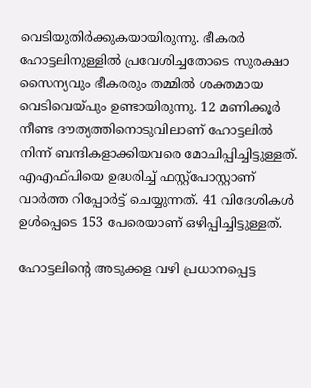വെടിയുതിര്‍ക്കുകയായിരുന്നു. ഭീകരര്‍‌ ഹോട്ടലിനുള്ളില്‍ പ്രവേശിച്ചതോടെ സുരക്ഷാ സൈന്യവും ഭീകരരും തമ്മില്‍ ശക്തമായ വെടിവെയ്പും ഉണ്ടായിരുന്നു. 12 മണിക്കൂര്‍ നീണ്ട ദൗത്യത്തിനൊടുവിലാണ് ഹോട്ടലില്‍ നിന്ന് ബന്ദികളാക്കിയവരെ മോചിപ്പിച്ചിട്ടുള്ളത്. എഎഫ്പിയെ ഉദ്ധരിച്ച് ഫസ്റ്റ്പോസ്റ്റാണ് വാര്‍ത്ത റിപ്പോര്‍ട്ട് ചെയ്യുന്നത്. 41 വിദേശികള്‍ ഉള്‍പ്പെടെ 153 പേരെയാണ് ഒഴിപ്പിച്ചിട്ടുള്ളത്.

ഹോട്ടലിന്റെ അടുക്കള വഴി പ്രധാനപ്പെട്ട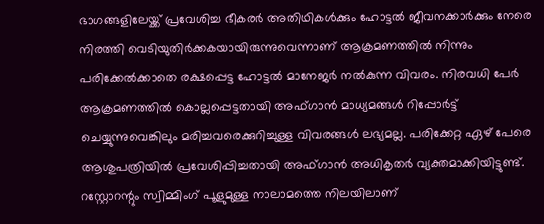ഭാഗങ്ങളിലേയ്ക്ക് പ്രവേശിച്ച ഭീകരര്‍ അതിഥികള്‍ക്കും ഹോട്ടല്‍ ജീവനക്കാര്‍ക്കും നേരെ നിരത്തി വെടിയുതിര്‍ക്കകയായിരുന്നുവെന്നാണ് ആക്രമണത്തില്‍ നിന്നും പരിക്കേല്‍ക്കാതെ രക്ഷപ്പെട്ട ഹോട്ടല്‍ മാനേജര്‍ നല്‍കുന്ന വിവരം. നിരവധി പേര്‍ ആക്രമണത്തില്‍ കൊല്ലപ്പെട്ടതായി അഫ്ഗാന്‍ മാധ്യമങ്ങള്‍ റിപ്പോര്‍ട്ട് ചെയ്യുന്നുവെങ്കിലും മരിച്ചവരെക്കുറിച്ചുള്ള വിവരങ്ങള്‍ ലഭ്യമല്ല. പരിക്കേറ്റ ഏഴ് പേരെ ആശുപത്രിയില്‍ പ്രവേശിപ്പിച്ചതായി അഫ്ഗാന്‍ അധികൃതര്‍ വ്യക്തമാക്കിയിട്ടുണ്ട്. റസ്റ്റോറന്റും സ്വിമ്മിംഗ് പൂളുമുള്ള നാലാമത്തെ നിലയിലാണ്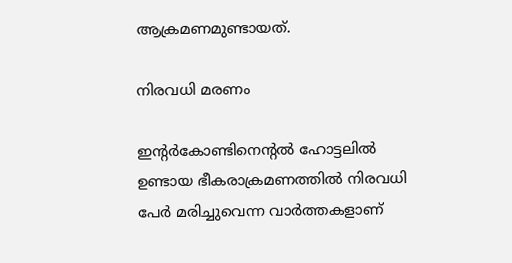ആക്രമണമുണ്ടായത്.

നിരവധി മരണം

ഇന്റര്‍കോണ്ടിനെന്റല്‍ ഹോട്ടലില്‍ ഉണ്ടായ ഭീകരാക്രമണത്തില്‍ നിരവധി പേര്‍ മരിച്ചുവെന്ന വാര്‍ത്തകളാണ്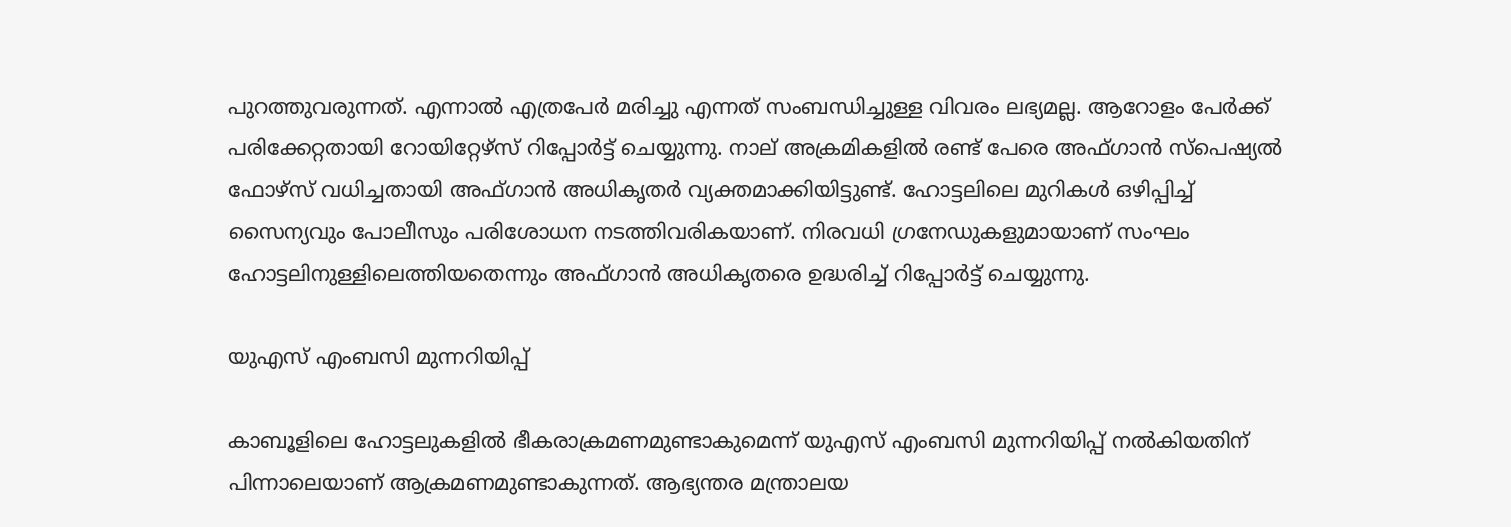പുറത്തുവരുന്നത്. എന്നാല്‍ എത്രപേര്‍ മരിച്ചു എന്നത് സംബന്ധിച്ചുള്ള വിവരം ലഭ്യമല്ല. ആറോളം പേര്‍ക്ക് പരിക്കേറ്റതായി റോയിറ്റേഴ്സ് റിപ്പോര്‍ട്ട് ചെയ്യുന്നു. നാല് അക്രമികളില്‍ രണ്ട് പേരെ അഫ്ഗാന്‍ സ്പെഷ്യല്‍ ഫോഴ്സ് വധിച്ചതായി അഫ്ഗാന്‍ അധികൃതര്‍ വ്യക്തമാക്കിയിട്ടുണ്ട്. ഹോട്ടലിലെ മുറികള്‍ ഒഴിപ്പിച്ച് സൈന്യവും പോലീസും പരിശോധന നടത്തിവരികയാണ്. നിരവധി ഗ്രനേഡുകളുമായാണ് സംഘം ഹോട്ടലിനുള്ളിലെത്തിയതെന്നും അഫ്ഗാന്‍ അധികൃതരെ ഉദ്ധരിച്ച് റിപ്പോര്‍ട്ട് ചെയ്യുന്നു.

യുഎസ് എംബസി മുന്നറിയിപ്പ്

കാബൂളിലെ ഹോട്ടലുകളില്‍ ഭീകരാക്രമണമുണ്ടാകുമെന്ന് യുഎസ് എംബസി മുന്നറിയിപ്പ് നല്‍കിയതിന് പിന്നാലെയാണ് ആക്രമണമുണ്ടാകുന്നത്. ആഭ്യന്തര മന്ത്രാലയ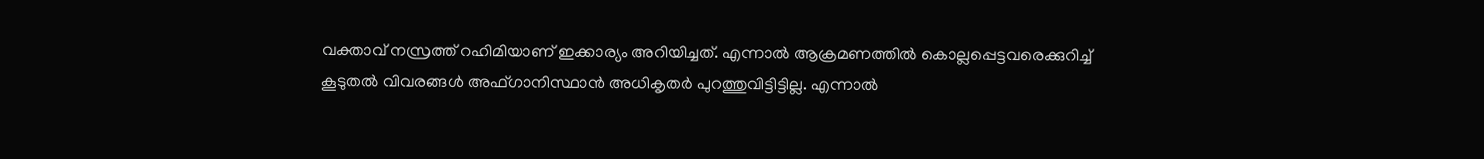വക്താവ് നസ്രത്ത് റഹിമിയാണ് ഇക്കാര്യം അറിയിച്ചത്. എന്നാല്‍ ആക്രമണത്തില്‍ കൊല്ലപ്പെട്ടവരെക്കുറിച്ച് കൂടുതല്‍ വിവരങ്ങള്‍ അഫ്ഗാനിസ്ഥാന്‍ അധികൃതര്‍ പുറത്തുവിട്ടിട്ടില്ല. എന്നാല്‍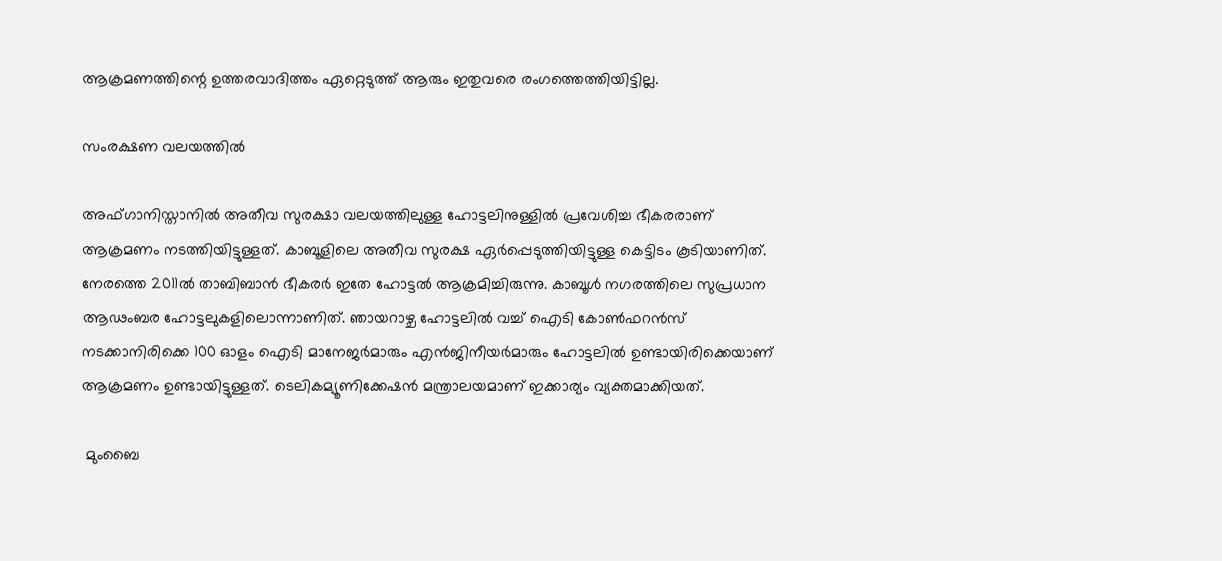ആക്രമണത്തിന്റെ ഉത്തരവാദിത്തം ഏറ്റെടുത്ത് ആരും ഇതുവരെ രംഗത്തെത്തിയിട്ടില്ല.

സംരക്ഷണ വലയത്തില്‍

അഫ്ഗാനിസ്താനില്‍ അതീവ സുരക്ഷാ വലയത്തിലുള്ള ഹോട്ടലിനുള്ളില്‍ പ്രവേശിച്ച ഭീകരരാണ് ആക്രമണം നടത്തിയിട്ടുള്ളത്. കാബൂളിലെ അതീവ സുരക്ഷ ഏര്‍പ്പെടുത്തിയിട്ടുള്ള കെട്ടിടം കൂടിയാണിത്. നേരത്തെ 2011ല്‍ താബിബാന്‍ ഭീകരര്‍ ഇതേ ഹോട്ടല്‍ ആക്രമിച്ചിരുന്നു. കാബൂള്‍ നഗരത്തിലെ സുപ്രധാന ആഢംബര ഹോട്ടലുകളിലൊന്നാണിത്. ഞായറാഴ്ച ഹോട്ടലില്‍ വച്ച് ഐടി കോണ്‍ഫറന്‍സ് നടക്കാനിരിക്കെ 100 ഓളം ഐടി മാനേജര്‍മാരും എന്‍ജിനീയര്‍മാരും ഹോട്ടലില്‍ ഉണ്ടായിരിക്കെയാണ് ആക്രമണം ഉണ്ടായിട്ടുള്ളത്. ടെലികമ്യൂണിക്കേഷന്‍ മന്ത്രാലയമാണ് ഇക്കാര്യം വ്യക്തമാക്കിയത്.

 മുംബൈ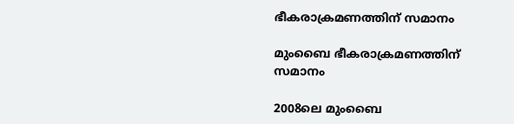ഭീകരാക്രമണത്തിന് സമാനം

മുംബൈ ഭീകരാക്രമണത്തിന് സമാനം

2008ലെ മുംബൈ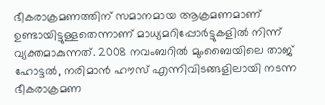ഭീകരാക്രമണത്തിന് സമാനമായ ആക്രമണമാണ് ഉണ്ടായിട്ടുള്ളതെന്നാണ് മാധ്യമറിപ്പോര്‍ട്ടുകളില്‍ നിന്ന് വ്യക്തമാകുന്നത്. 2008 നവംബറില്‍ മുംബൈയിലെ താജ് ഹോട്ടല്‍, നരിമാന്‍ ഹൗസ് എന്നിവിടങ്ങളിലായി നടന്ന ഭീകരാക്രമണ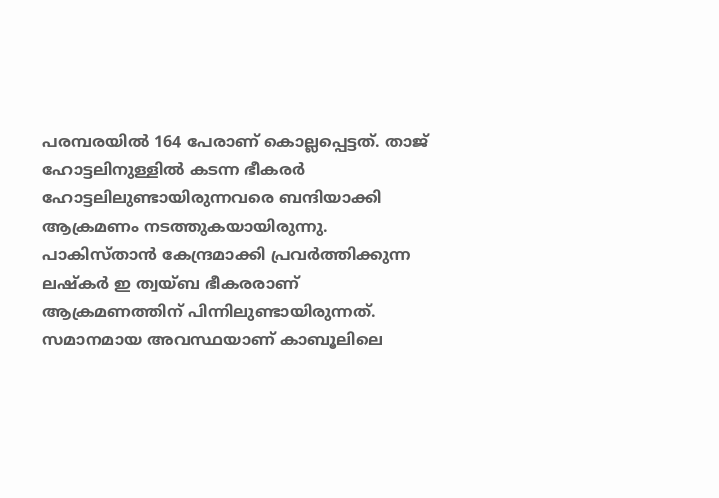പരമ്പരയില്‍ 164 പേരാണ് കൊല്ലപ്പെട്ടത്. താജ് ഹോട്ടലിനുള്ളില്‍ കടന്ന ഭീകരര്‍ ഹോട്ടലിലുണ്ടായിരുന്നവരെ ബന്ദിയാക്കി ആക്രമണം നടത്തുകയായിരുന്നു. പാകിസ്താന്‍ കേന്ദ്രമാക്കി പ്രവര്‍ത്തിക്കുന്ന ലഷ്കര്‍ ഇ ത്വയ്ബ ഭീകരരാണ് ആക്രമണത്തിന് പിന്നിലുണ്ടായിരുന്നത്. സമാനമായ അവസ്ഥയാണ് കാബൂലിലെ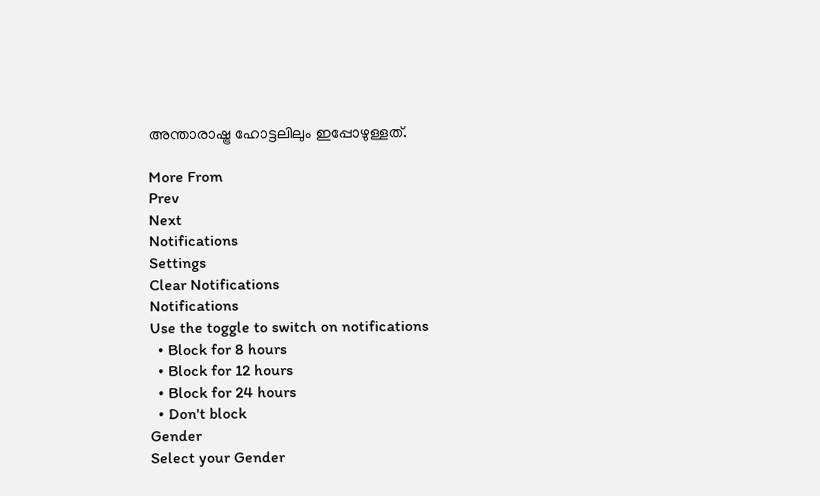അന്താരാഷ്ട്ര ഹോട്ടലിലും ഇപ്പോഴുള്ളത്.

More From
Prev
Next
Notifications
Settings
Clear Notifications
Notifications
Use the toggle to switch on notifications
  • Block for 8 hours
  • Block for 12 hours
  • Block for 24 hours
  • Don't block
Gender
Select your Gender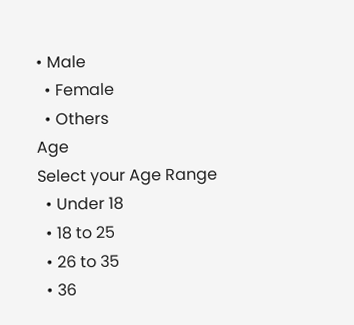• Male
  • Female
  • Others
Age
Select your Age Range
  • Under 18
  • 18 to 25
  • 26 to 35
  • 36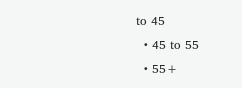to 45
  • 45 to 55
  • 55+